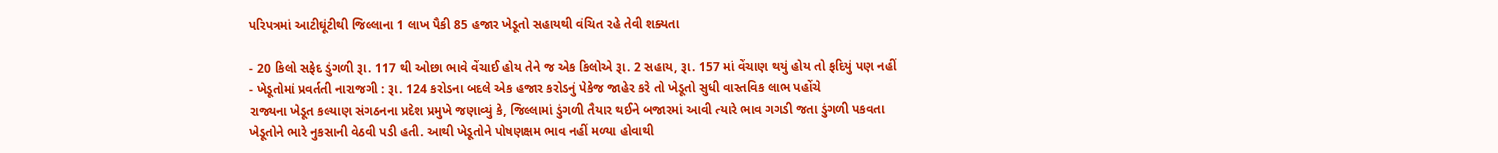પરિપત્રમાં આટીઘૂંટીથી જિલ્લાના 1 લાખ પૈકી 85 હજાર ખેડૂતો સહાયથી વંચિત રહે તેવી શક્યતા

- 20 કિલો સફેદ ડુંગળી રૂા. 117 થી ઓછા ભાવે વેંચાઈ હોય તેને જ એક કિલોએ રૂા. 2 સહાય, રૂા. 157 માં વેંચાણ થયું હોય તો ફદિયું પણ નહીં
- ખેડૂતોમાં પ્રવર્તતી નારાજગી : રૂા. 124 કરોડના બદલે એક હજાર કરોડનું પેકેજ જાહેર કરે તો ખેડૂતો સુધી વાસ્તવિક લાભ પહોંચે
રાજ્યના ખેડૂત કલ્યાણ સંગઠનના પ્રદેશ પ્રમુખે જણાવ્યું કે, જિલ્લામાં ડુંગળી તૈયાર થઈને બજારમાં આવી ત્યારે ભાવ ગગડી જતા ડુંગળી પકવતા ખેડૂતોને ભારે નુકસાની વેઠવી પડી હતી. આથી ખેડૂતોને પોષણક્ષમ ભાવ નહીં મળ્યા હોવાથી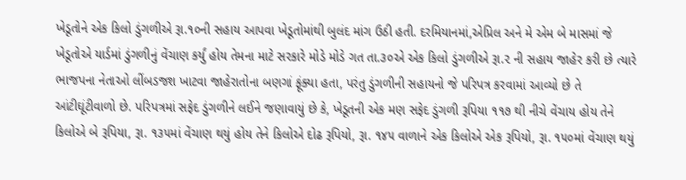ખેડૂતોને એક કિલો ડુંગળીએ રૂા.૧૦ની સહાય આપવા ખેડૂતોમાંથી બુલંદ માંગ ઉઠી હતી. દરમિયાનમાં,એપ્રિલ અને મે એમ બે માસમાં જે ખેડૂતોએ યાર્ડમાં ડુંગળીનું વેંચાણ કર્યું હોય તેમના માટે સરકારે મોડે મોડે ગત તા.૩૦એ એક કિલો ડુંગળીએ રૂા.૨ ની સહાય જાહેર કરી છે ત્યારે ભાજપના નેતાઓ લીંબડજશ ખાટવા જાહેરાતોના બણગાં ફૂંક્યા હતા, પરંતુ ડુંગળીની સહાયનો જે પરિપત્ર કરવામાં આવ્યો છે તે આંટીઘૂંટીવાળો છે. પરિપત્રમાં સફેદ ડુંગળીને લઈને જણાવાયું છે કે, ખેડૂતની એક મણ સફેદ ડુંગળી રૂપિયા ૧૧૭ થી નીચે વેંચાય હોય તેને કિલોએ બે રૂપિયા, રૂા. ૧૩૫માં વેંચાણ થયું હોય તેને કિલોએ દોઢ રૂપિયો, રૂા. ૧૪૫ વાળાને એક કિલોએ એક રૂપિયો, રૂા. ૧૫૦માં વેંચાણ થયું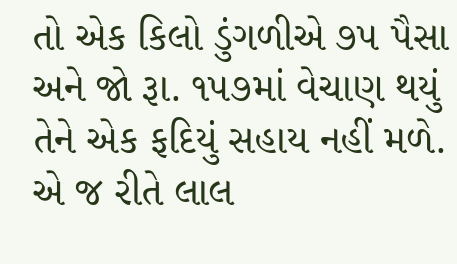તો એક કિલો ડુંગળીએ ૭૫ પૈસા અને જો રૂા. ૧૫૭માં વેચાણ થયું તેને એક ફદિયું સહાય નહીં મળે. એ જ રીતે લાલ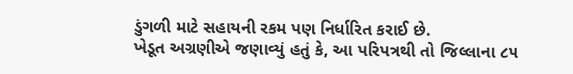ડુંગળી માટે સહાયની રકમ પણ નિર્ધારિત કરાઈ છે.
ખેડૂત અગ્રણીએ જણાવ્યું હતું કે, આ પરિપત્રથી તો જિલ્લાના ૮૫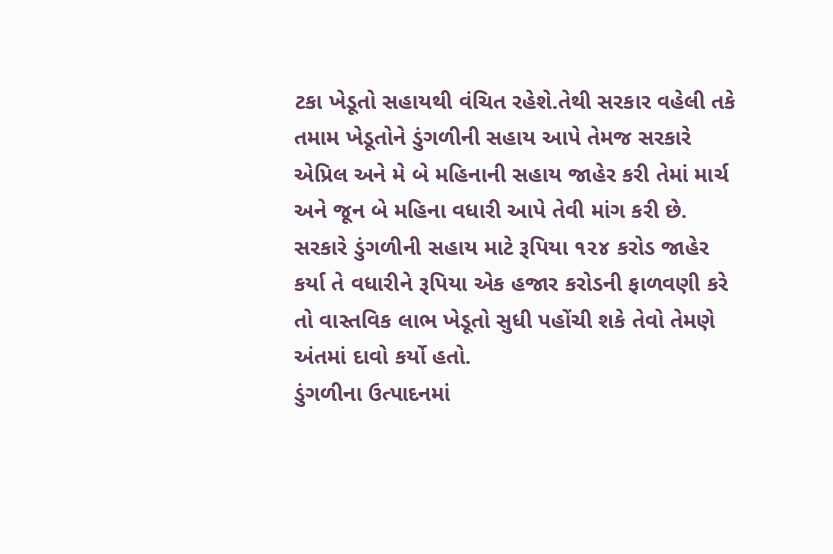ટકા ખેડૂતો સહાયથી વંચિત રહેશે.તેથી સરકાર વહેલી તકે તમામ ખેડૂતોને ડુંગળીની સહાય આપે તેમજ સરકારે એપ્રિલ અને મે બે મહિનાની સહાય જાહેર કરી તેમાં માર્ચ અને જૂન બે મહિના વધારી આપે તેવી માંગ કરી છે. સરકારે ડુંગળીની સહાય માટે રૂપિયા ૧૨૪ કરોડ જાહેર કર્યા તે વધારીને રૂપિયા એક હજાર કરોડની ફાળવણી કરે તો વાસ્તવિક લાભ ખેડૂતો સુધી પહોંચી શકે તેવો તેમણે અંતમાં દાવો કર્યો હતો.
ડુંગળીના ઉત્પાદનમાં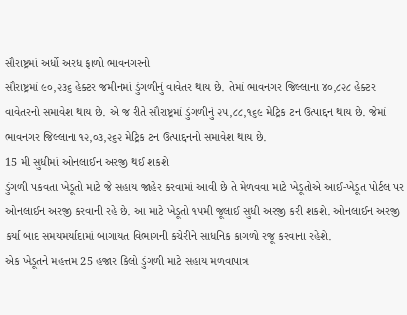સૌરાષ્ટ્રમાં અર્ધો અરધ ફાળો ભાવનગરનો
સૌરાષ્ટ્રમાં ૯૦,૨૩૬ હેક્ટર જમીનમાં ડુંગળીનું વાવેતર થાય છે. તેમાં ભાવનગર જિલ્લાના ૪૦,૮૨૮ હેક્ટર વાવેતરનો સમાવેશ થાય છે. એ જ રીતે સૌરાષ્ટ્રમાં ડુંગળીનું ૨૫,૮૮,૧૬૯ મેટ્રિક ટન ઉત્પાદ્દન થાય છે. જેમાં ભાવનગર જિલ્લાના ૧૨,૦૩,૨૬૨ મેટ્રિક ટન ઉત્પાદ્દનનો સમાવેશ થાય છે.
15 મી સુધીમાં ઓનલાઈન અરજી થઈ શકશે
ડુંગળી પકવતા ખેડૂતો માટે જે સહાય જાહેર કરવામાં આવી છે તે મેળવવા માટે ખેડૂતોએ આઈ-ખેડૂત પોર્ટલ પર ઓનલાઈન અરજી કરવાની રહે છે. આ માટે ખેડૂતો ૧૫મી જૂલાઈ સુધી અરજી કરી શકશે. ઓનલાઈન અરજી કર્યા બાદ સમયમર્યાદામાં બાગાયત વિભાગની કચેરીને સાધનિક કાગળો રજૂ કરવાના રહેશે.
એક ખેડૂતને મહત્તમ 25 હજાર કિલો ડુંગળી માટે સહાય મળવાપાત્ર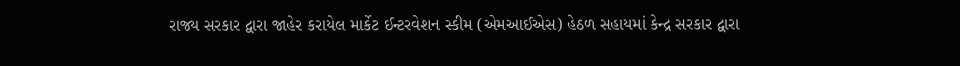રાજ્ય સરકાર દ્વારા જાહેર કરાયેલ માર્કેટ ઈન્ટરવેશન સ્કીમ (એમઆઈએસ) હેઠળ સહાયમાં કેન્દ્ર સરકાર દ્વારા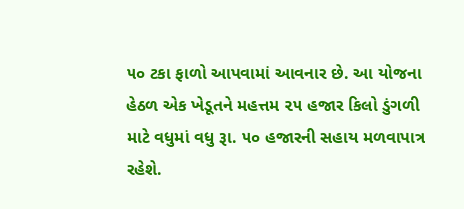૫૦ ટકા ફાળો આપવામાં આવનાર છે. આ યોજના હેઠળ એક ખેડૂતને મહત્તમ ૨૫ હજાર કિલો ડુંગળી માટે વધુમાં વધુ રૂા. ૫૦ હજારની સહાય મળવાપાત્ર રહેશે.